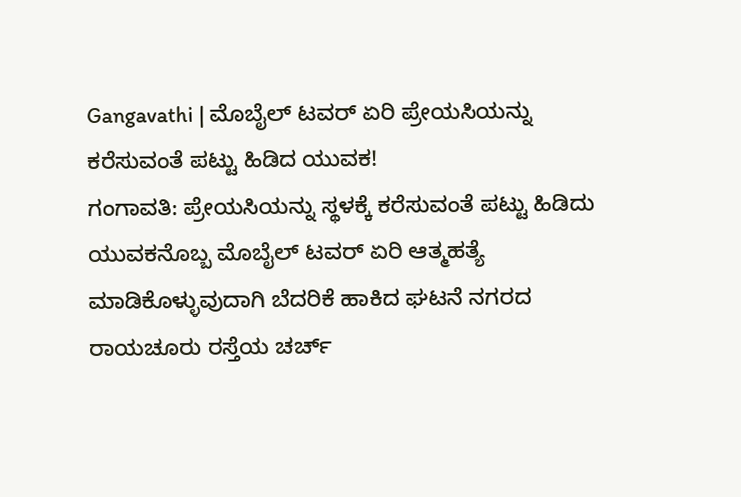Gangavathi | ಮೊಬೈಲ್ ಟವರ್ ಏರಿ ಪ್ರೇಯಸಿಯನ್ನು ಕರೆಸುವಂತೆ ಪಟ್ಟು ಹಿಡಿದ ಯುವಕ!
ಗಂಗಾವತಿ: ಪ್ರೇಯಸಿಯನ್ನು ಸ್ಥಳಕ್ಕೆ ಕರೆಸುವಂತೆ ಪಟ್ಟು ಹಿಡಿದು ಯುವಕನೊಬ್ಬ ಮೊಬೈಲ್ ಟವರ್ ಏರಿ ಆತ್ಮಹತ್ಯೆ ಮಾಡಿಕೊಳ್ಳುವುದಾಗಿ ಬೆದರಿಕೆ ಹಾಕಿದ ಘಟನೆ ನಗರದ ರಾಯಚೂರು ರಸ್ತೆಯ ಚರ್ಚ್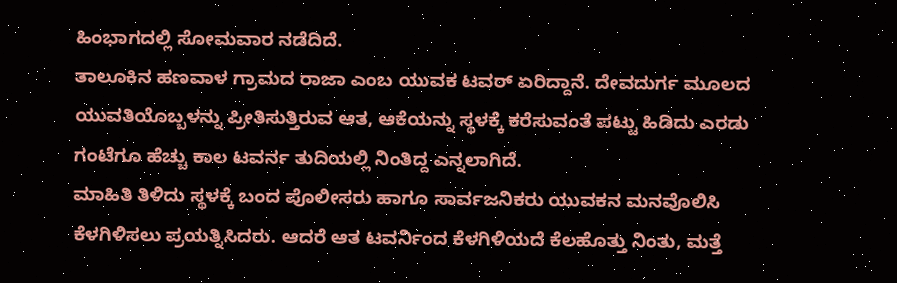ಹಿಂಭಾಗದಲ್ಲಿ ಸೋಮವಾರ ನಡೆದಿದೆ.
ತಾಲೂಕಿನ ಹಣವಾಳ ಗ್ರಾಮದ ರಾಜಾ ಎಂಬ ಯುವಕ ಟವರ್ ಏರಿದ್ದಾನೆ. ದೇವದುರ್ಗ ಮೂಲದ ಯುವತಿಯೊಬ್ಬಳನ್ನು ಪ್ರೀತಿಸುತ್ತಿರುವ ಆತ, ಆಕೆಯನ್ನು ಸ್ಥಳಕ್ಕೆ ಕರೆಸುವಂತೆ ಪಟ್ಟು ಹಿಡಿದು ಎರಡು ಗಂಟೆಗೂ ಹೆಚ್ಚು ಕಾಲ ಟವರ್ನ ತುದಿಯಲ್ಲಿ ನಿಂತಿದ್ದ ಎನ್ನಲಾಗಿದೆ.
ಮಾಹಿತಿ ತಿಳಿದು ಸ್ಥಳಕ್ಕೆ ಬಂದ ಪೊಲೀಸರು ಹಾಗೂ ಸಾರ್ವಜನಿಕರು ಯುವಕನ ಮನವೊಲಿಸಿ ಕೆಳಗಿಳಿಸಲು ಪ್ರಯತ್ನಿಸಿದರು. ಆದರೆ ಆತ ಟವರ್ನಿಂದ ಕೆಳಗಿಳಿಯದೆ ಕೆಲಹೊತ್ತು ನಿಂತು, ಮತ್ತೆ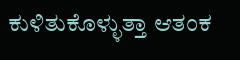ಕುಳಿತುಕೊಳ್ಳುತ್ತಾ ಆತಂಕ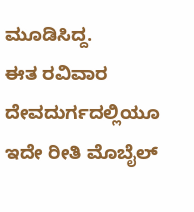ಮೂಡಿಸಿದ್ದ.
ಈತ ರವಿವಾರ ದೇವದುರ್ಗದಲ್ಲಿಯೂ ಇದೇ ರೀತಿ ಮೊಬೈಲ್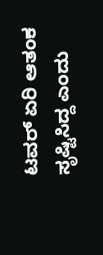ಟವರ್ ಏರಿ ಆತಂಕ ಸೃಷ್ಟಿಸಿದ್ದ ಎಂದು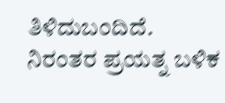ತಿಳಿದುಬಂದಿದೆ.
ನಿರಂತರ ಪ್ರಯತ್ನ ಬಳಿಕ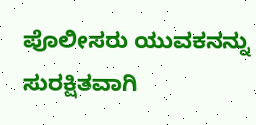ಪೊಲೀಸರು ಯುವಕನನ್ನು ಸುರಕ್ಷಿತವಾಗಿ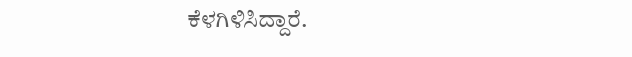ಕೆಳಗಿಳಿಸಿದ್ದಾರೆ.